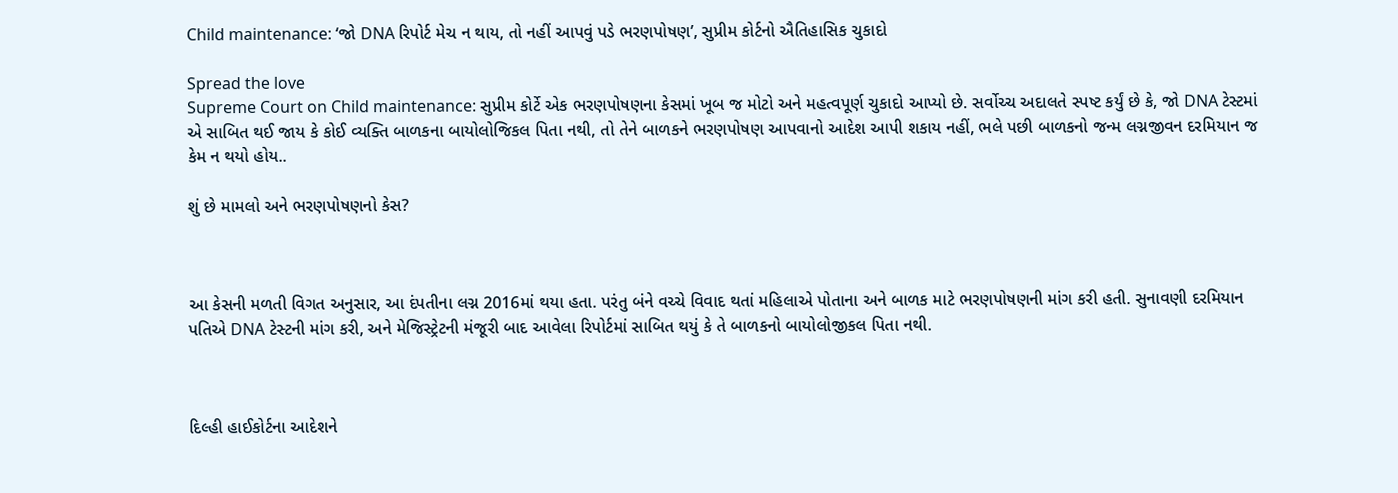Child maintenance: ‘જો DNA રિપોર્ટ મેચ ન થાય, તો નહીં આપવું પડે ભરણપોષણ’, સુપ્રીમ કોર્ટનો ઐતિહાસિક ચુકાદો

Spread the love
Supreme Court on Child maintenance: સુપ્રીમ કોર્ટે એક ભરણપોષણના કેસમાં ખૂબ જ મોટો અને મહત્વપૂર્ણ ચુકાદો આપ્યો છે. સર્વોચ્ચ અદાલતે સ્પષ્ટ કર્યું છે કે, જો DNA ટેસ્ટમાં એ સાબિત થઈ જાય કે કોઈ વ્યક્તિ બાળકના બાયોલોજિકલ પિતા નથી, તો તેને બાળકને ભરણપોષણ આપવાનો આદેશ આપી શકાય નહીં, ભલે પછી બાળકનો જન્મ લગ્નજીવન દરમિયાન જ કેમ ન થયો હોય..

શું છે મામલો અને ભરણપોષણનો કેસ?



આ કેસની મળતી વિગત અનુસાર, આ દંપતીના લગ્ન 2016માં થયા હતા. પરંતુ બંને વચ્ચે વિવાદ થતાં મહિલાએ પોતાના અને બાળક માટે ભરણપોષણની માંગ કરી હતી. સુનાવણી દરમિયાન પતિએ DNA ટેસ્ટની માંગ કરી, અને મેજિસ્ટ્રેટની મંજૂરી બાદ આવેલા રિપોર્ટમાં સાબિત થયું કે તે બાળકનો બાયોલોજીકલ પિતા નથી.



દિલ્હી હાઈકોર્ટના આદેશને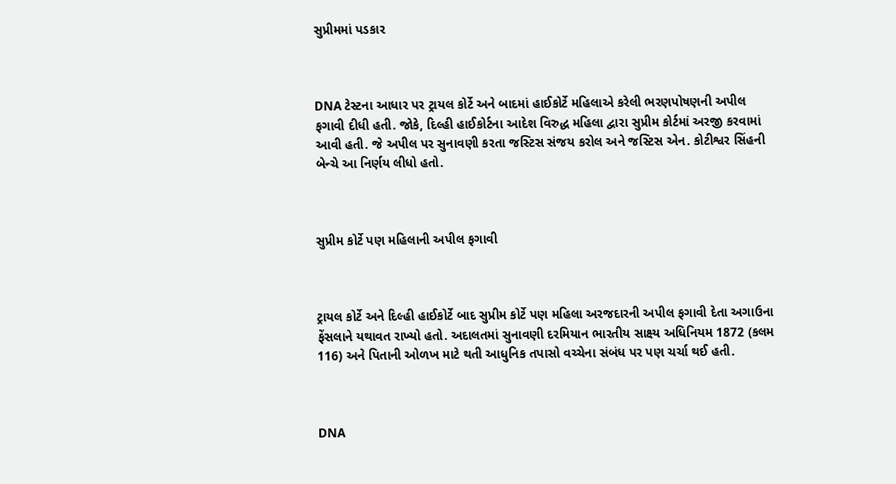સુપ્રીમમાં પડકાર



DNA ટેસ્ટના આધાર પર ટ્રાયલ કોર્ટે અને બાદમાં હાઈકોર્ટે મહિલાએ કરેલી ભરણપોષણની અપીલ ફગાવી દીધી હતી. જોકે, દિલ્હી હાઈકોર્ટના આદેશ વિરુદ્ધ મહિલા દ્વારા સુપ્રીમ કોર્ટમાં અરજી કરવામાં આવી હતી. જે અપીલ પર સુનાવણી કરતા જસ્ટિસ સંજય કરોલ અને જસ્ટિસ એન. કોટીશ્વર સિંહની બેન્ચે આ નિર્ણય લીધો હતો.



સુપ્રીમ કોર્ટે પણ મહિલાની અપીલ ફગાવી



ટ્રાયલ કોર્ટે અને દિલ્હી હાઈકોર્ટે બાદ સુપ્રીમ કોર્ટે પણ મહિલા અરજદારની અપીલ ફગાવી દેતા અગાઉના ફેંસલાને યથાવત રાખ્યો હતો. અદાલતમાં સુનાવણી દરમિયાન ભારતીય સાક્ષ્‍ય અધિનિયમ 1872 (કલમ 116) અને પિતાની ઓળખ માટે થતી આધુનિક તપાસો વચ્ચેના સંબંધ પર પણ ચર્ચા થઈ હતી.



DNA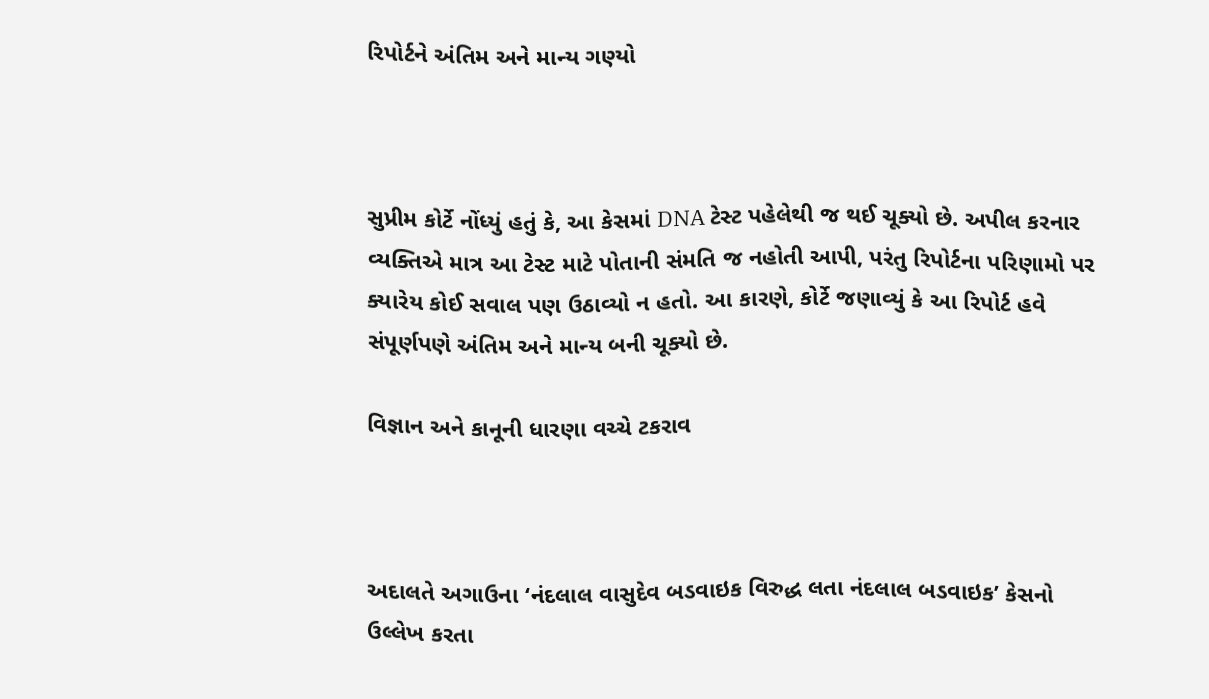રિપોર્ટને અંતિમ અને માન્ય ગણ્યો



સુપ્રીમ કોર્ટે નોંધ્યું હતું કે, આ કેસમાં DNA ટેસ્ટ પહેલેથી જ થઈ ચૂક્યો છે. અપીલ કરનાર વ્યક્તિએ માત્ર આ ટેસ્ટ માટે પોતાની સંમતિ જ નહોતી આપી, પરંતુ રિપોર્ટના પરિણામો પર ક્યારેય કોઈ સવાલ પણ ઉઠાવ્યો ન હતો. આ કારણે, કોર્ટે જણાવ્યું કે આ રિપોર્ટ હવે સંપૂર્ણપણે અંતિમ અને માન્ય બની ચૂક્યો છે.

વિજ્ઞાન અને કાનૂની ધારણા વચ્ચે ટકરાવ



અદાલતે અગાઉના ‘નંદલાલ વાસુદેવ બડવાઇક વિરુદ્ધ લતા નંદલાલ બડવાઇક’ કેસનો ઉલ્લેખ કરતા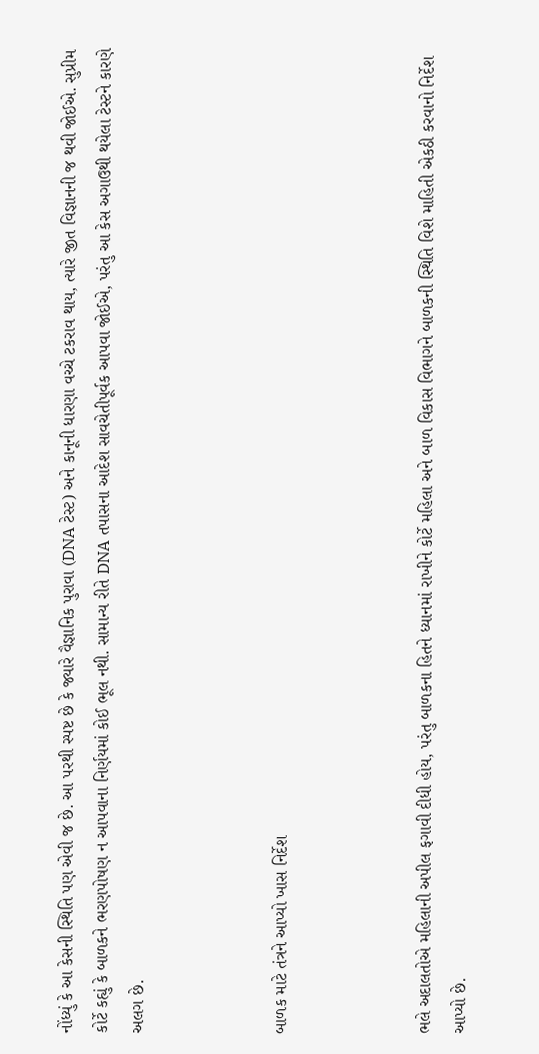નોંધ્યું કે આ કેસની સ્થિતિ પણ એવી જ છે. આ પરથી સ્પષ્ટ છે કે જ્યારે વૈજ્ઞાનિક પુરાવા (DNA ટેસ્ટ) અને કાનૂની ધારણા વચ્ચે ટકરાવ થાય, ત્યારે જીત વિજ્ઞાનની જ થવી જોઈએ. સુપ્રીમ કોર્ટે કહ્યું કે બાળકને ભરણપોષણ ન આપવાના નિર્ણયમાં કોઈ ભૂલ નથી. સામાન્ય રીતે DNA તપાસના આદેશ સાવચેતીપૂર્વક આપવા જોઈએ, પરંતુ આ કેસ અગાઉથી થયેલા ટેસ્ટને કારણે અલગ છે.



બાળક માટે તંત્રને આપ્યો ખાસ નિર્દેશ



ભલે અદાલતોએ મહિલાની અપીલ ફગાવી દીધી હોય, પરંતુ બાળકના હિતને ધ્યાનમાં રાખીને કોર્ટે મહિલા અને બાળ વિકાસ વિભાગને બાળકની સ્થિતિ વિશે માહિતી એકઠી કરવાનો નિર્દેશ આપ્યો છે.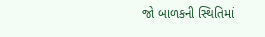જો બાળકની સ્થિતિમાં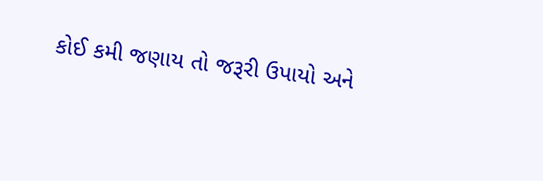કોઈ કમી જણાય તો જરૂરી ઉપાયો અને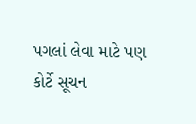પગલાં લેવા માટે પણ કોર્ટે સૂચન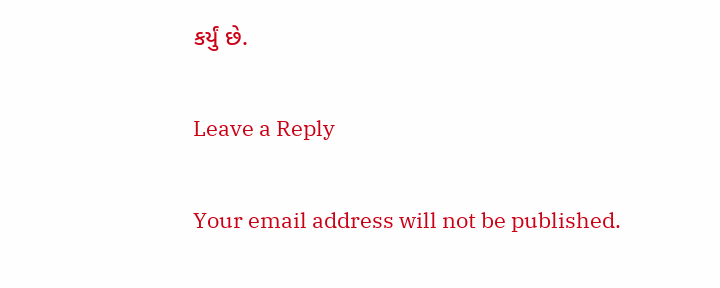કર્યું છે.

Leave a Reply

Your email address will not be published.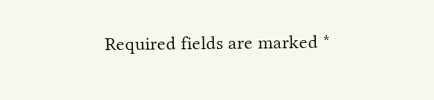Required fields are marked *